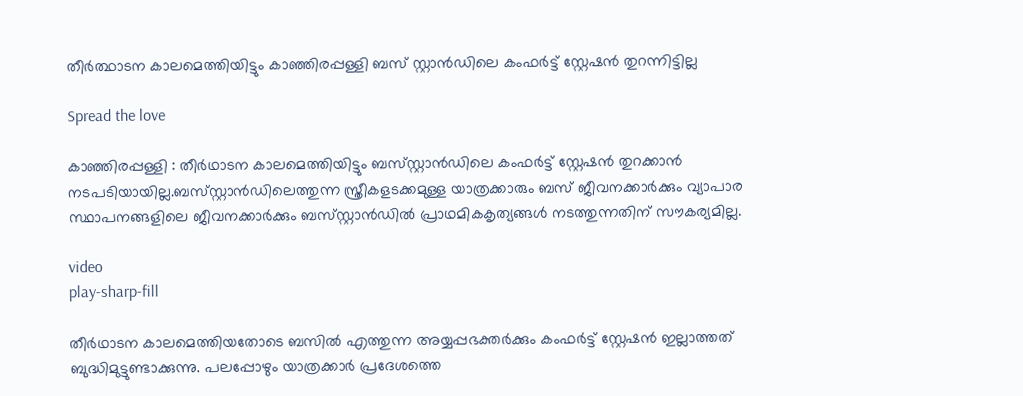തീർത്ഥാടന കാലമെത്തിയിട്ടും കാഞ്ഞിരപ്പള്ളി ബസ്‌ സ്റ്റാൻഡിലെ കംഫർട്ട് സ്റ്റേഷൻ തുറന്നിട്ടില്ല

Spread the love

കാഞ്ഞിരപ്പള്ളി : തീർഥാടന കാലമെത്തിയിട്ടും ബസ്‌സ്റ്റാൻഡിലെ കംഫർട്ട് സ്റ്റേഷൻ തുറക്കാൻ നടപടിയായില്ല.ബസ്‌സ്റ്റാൻഡിലെത്തുന്ന സ്ത്രീകളടക്കമുള്ള യാത്രക്കാരും ബസ് ജീവനക്കാർക്കും വ്യാപാര സ്ഥാപനങ്ങളിലെ ജീവനക്കാർക്കും ബസ്‌സ്റ്റാൻഡിൽ പ്രാഥമികകൃത്യങ്ങൾ നടത്തുന്നതിന് സൗകര്യമില്ല.

video
play-sharp-fill

തീർഥാടന കാലമെത്തിയതോടെ ബസിൽ എത്തുന്ന അയ്യപ്പഭക്തർക്കും കംഫർട്ട് സ്റ്റേഷൻ ഇല്ലാത്തത് ബുദ്ധിമുട്ടുണ്ടാക്കുന്നു. പലപ്പോഴും യാത്രക്കാർ പ്രദേശത്തെ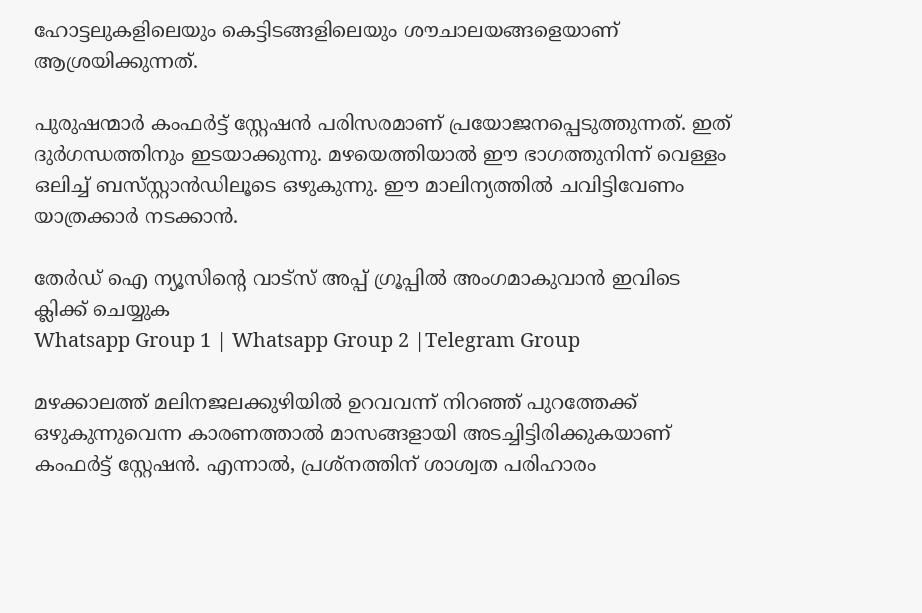ഹോട്ടലുകളിലെയും കെട്ടിടങ്ങളിലെയും ശൗചാലയങ്ങളെയാണ് ആശ്രയിക്കുന്നത്.

പുരുഷന്മാർ കംഫർട്ട് സ്റ്റേഷൻ പരിസരമാണ് പ്രയോജനപ്പെടുത്തുന്നത്. ഇത് ദുർഗന്ധത്തിനും ഇടയാക്കുന്നു. മഴയെത്തിയാൽ ഈ ഭാഗത്തുനിന്ന് വെള്ളം ഒലിച്ച് ബസ്‌സ്റ്റാൻഡിലൂടെ ഒഴുകുന്നു. ഈ മാലിന്യത്തിൽ ചവിട്ടിവേണം യാത്രക്കാർ നടക്കാൻ.

തേർഡ് ഐ ന്യൂസിന്റെ വാട്സ് അപ്പ് ഗ്രൂപ്പിൽ അംഗമാകുവാൻ ഇവിടെ ക്ലിക്ക് ചെയ്യുക
Whatsapp Group 1 | Whatsapp Group 2 |Telegram Group

മഴക്കാലത്ത് മലിനജലക്കുഴിയിൽ ഉറവവന്ന് നിറഞ്ഞ് പുറത്തേക്ക് ഒഴുകുന്നുവെന്ന കാരണത്താൽ മാസങ്ങളായി അടച്ചിട്ടിരിക്കുകയാണ് കംഫർട്ട് സ്റ്റേഷൻ. എന്നാൽ, പ്രശ്നത്തിന് ശാശ്വത പരിഹാരം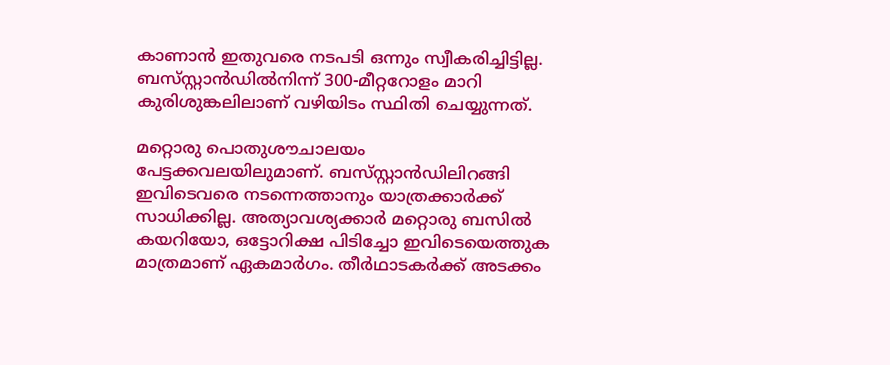കാണാൻ ഇതുവരെ നടപടി ഒന്നും സ്വീകരിച്ചിട്ടില്ല. ബസ്‌സ്റ്റാൻഡിൽനിന്ന് 300-മീറ്ററോളം മാറി കുരിശുങ്കലിലാണ് വഴിയിടം സ്ഥിതി ചെയ്യുന്നത്.

മറ്റൊരു പൊതുശൗചാലയം പേട്ടക്കവലയിലുമാണ്. ബസ്‌സ്റ്റാൻഡിലിറങ്ങി ഇവിടെവരെ നടന്നെത്താനും യാത്രക്കാർക്ക് സാധിക്കില്ല. അത്യാവശ്യക്കാർ മറ്റൊരു ബസിൽ കയറിയോ, ഒട്ടോറിക്ഷ പിടിച്ചോ ഇവിടെയെത്തുക മാത്രമാണ് ഏകമാർഗം. തീർഥാടകർക്ക് അടക്കം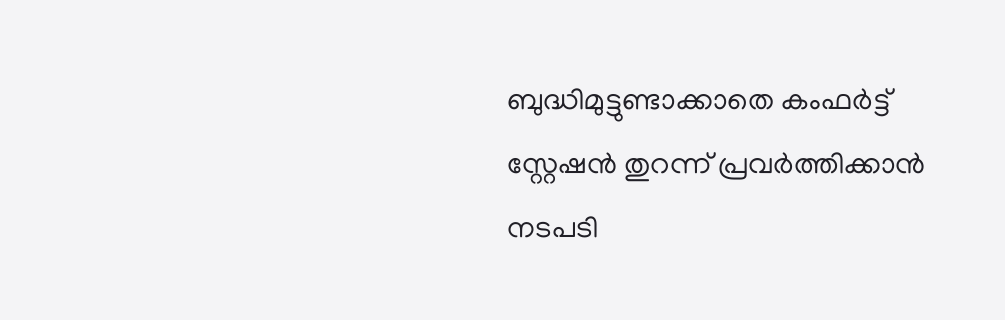ബുദ്ധിമുട്ടുണ്ടാക്കാതെ കംഫർട്ട് സ്റ്റേഷൻ തുറന്ന് പ്രവർത്തിക്കാൻ നടപടി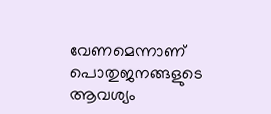വേണമെന്നാണ് പൊതുജനങ്ങളുടെ ആവശ്യം